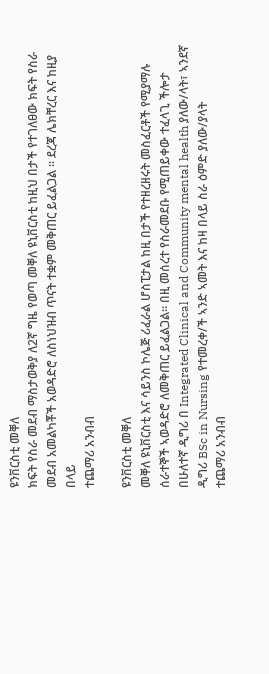ዩንቨርስቲ መቐለ
ክፍት የስራ መደብ ማስታወቅያ ለ2ኛ ግዜ የወጣ መቐለ ዩኒቨርስቲ ከዚህ በታች የተገለፀው ክፍት የስራ መደብ አመልካቾች አወዳድሮ ለስነህዝብ ጥናት ተቋም መቅጠር ይፈልጋል ፡፡ ደረጃ ሌክቸረር እና ከዚያ በላይ
ተጨማሪ አንብብ

ዩንቨርስቲ መቐለ
መቐለ ዩኒቨርስቲ እና ሳይንስ ኮሌጅ ሪፈራል ሆስፒታል ከዚ በታች የተዘረዘሩት መስፈርቶች የሚያማሉ ሰራተኞች ኣወዳድሮ ለመቅጠር ይፈልጋል። በዚ መሰረተ የስራመደቡ የሚጠይቀው ተፈላጊ ችሎታ በሁለተኛ ዲግሪ በ Integrated Clinical and Community mental health ያለው/ላት፣ ኣንደኛ ዲግሪ BSc in Nursing የተመረቀ/ች ኣንድ ኣመት እና ከዛ በላይ ስራ ዕምድ ያለው/ያላት
ተጨማሪ አንብብ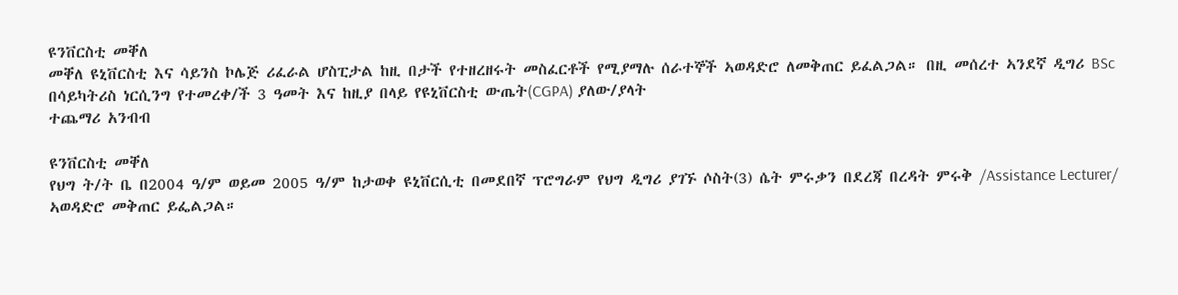ዩንቨርስቲ መቐለ
መቐለ ዩኒቨርስቲ እና ሳይንስ ኮሌጅ ሪፈራል ሆስፒታል ከዚ በታች የተዘረዘሩት መስፈርቶች የሚያማሉ ሰራተኞች ኣወዳድሮ ለመቅጠር ይፈልጋል። በዚ መሰረተ ኣንደኛ ዲግሪ BSc በሳይካትሪስ ነርሲንግ የተመረቀ/ች 3 ዓመት እና ከዚያ በላይ የዩኒቨርስቲ ውጤት(CGPA) ያለው/ያላት
ተጨማሪ አንብብ

ዩንቨርስቲ መቐለ
የህግ ት/ት ቤ በ2004 ዓ/ም ወይመ 2005 ዓ/ም ከታወቀ ዩኒቨርሲቲ በመደበኛ ፕሮግራም የህግ ዲግሪ ያገኙ ሶስት(3) ሴት ምሩቃን በደረጃ በረዳት ምሩቅ /Assistance Lecturer/ ኣወዳድሮ መቅጠር ይፌልጋል።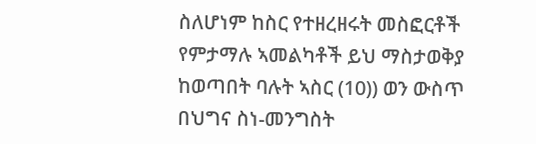ስለሆነም ከስር የተዘረዘሩት መስፎርቶች የምታማሉ ኣመልካቶች ይህ ማስታወቅያ ከወጣበት ባሉት ኣስር (10)) ወን ውስጥ በህግና ስነ-መንግስት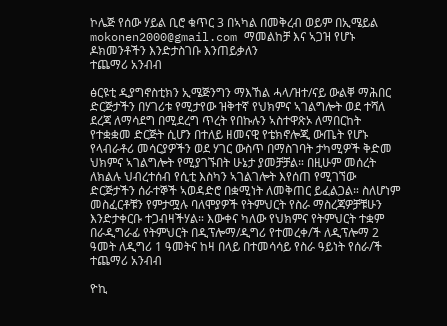ኮሌጅ የሰው ሃይል ቢሮ ቁጥር 3 በኣካል በመቅረብ ወይም በኢሜይል mokonen2000@gmail.com ማመልከቻ እና ኣጋዝ የሆኑ ዶክመንቶችን እንድታስገቡ እንጠይቃለን
ተጨማሪ አንብብ

ፅርዩቲ ዲያግኖስቲክን ኢሜጅንግን ማእኸል ሓላ/ዝተ/ናይ ውልቐ ማሕበር
ድርጅታችን በሃገሪቱ የሚታየው ዝቅተኛ የህክምና ኣገልግሎት ወደ ተሻለ ደረጃ ለማሳደግ በሚደረግ ጥረት የበኩሉን ኣስተዋጽኦ ለማበርከት የተቋቋመ ድርጅት ሲሆን በተለይ ዘመናዊ የቴክኖሎጂ ውጤት የሆኑ የላብራቶሪ መሳርያዎችን ወደ ሃገር ውስጥ በማስገባት ታካሚዎች ቅድመ ህክምና ኣገልግሎት የሚያገኙበት ሁኔታ ያመቻቻል። በዚሁም መሰረት ለክልሉ ህብረተሰብ የሲቲ እስካን ኣገልገሎት እየሰጠ የሚገኘው ድርጅታችን ሰራተኞች ኣወዳድሮ በቋሚነት ለመቅጠር ይፈልጋል። ስለሆነም መስፈርቶቹን የምታሟሉ ባለሞያዎች የትምህርት የስራ ማስረጃዎቻቹሁን እንድታቀርቡ ተጋብዛችሃል። እውቀና ካለው የህክምና የትምህርት ተቋም በራዲግራፊ የትምህርት በዲፕሎማ/ዲግሪ የተመረቀ/ች ለዲፕሎማ 2 ዓመት ለዲግሪ 1 ዓመትና ከዛ በላይ በተመሳሳይ የስራ ዓይነት የሰራ/ች
ተጨማሪ አንብብ

ዮኪ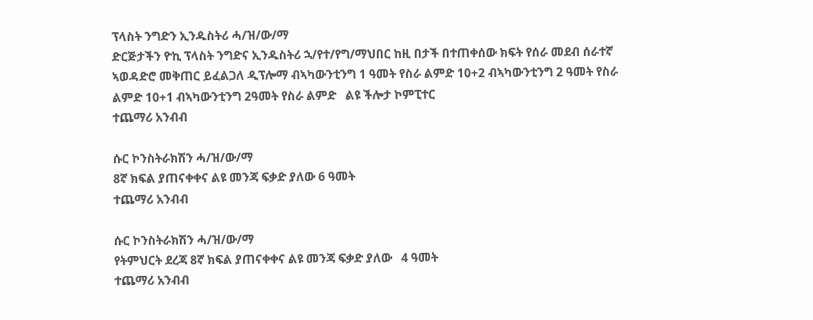ፕላስት ንግድን ኢንዱስትሪ ሓ/ዝ/ው/ማ
ድርጅታችን ዮኪ ፕላስት ንግድና ኢንዱስትሪ ኋ/የተ/የግ/ማህበር ከዚ በታች በተጠቀሰው ክፍት የሰራ መደብ ሰራተኛ ኣወዳድሮ መቅጠር ይፈልጋለ ዲፕሎማ ብኣካውንቲንግ 1 ዓመት የስራ ልምድ 10+2 ብኣካውንቲንግ 2 ዓመት የስራ ልምድ 10+1 ብኣካውንቲንግ 2ዓመት የስራ ልምድ   ልዩ ችሎታ ኮምፒተር
ተጨማሪ አንብብ

ሱር ኮንስትራክሽን ሓ/ዝ/ው/ማ
8ኛ ክፍል ያጠናቀቀና ልዩ መንጃ ፍቃድ ያለው 6 ዓመት
ተጨማሪ አንብብ

ሱር ኮንስትራክሽን ሓ/ዝ/ው/ማ
የትምህርት ደረጃ 8ኛ ክፍል ያጠናቀቀና ልዩ መንጃ ፍቃድ ያለው   4 ዓመት
ተጨማሪ አንብብ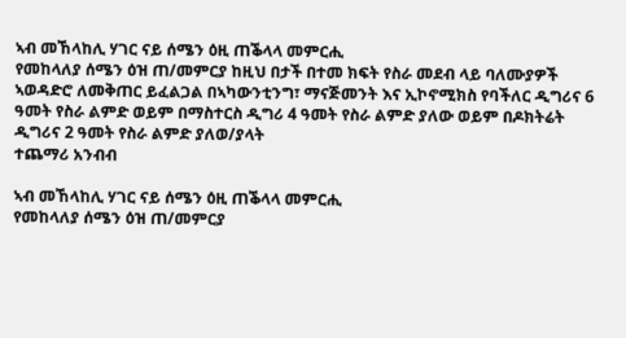ኣብ መኸላከሊ ሃገር ናይ ሰሜን ዕዚ ጠቕላላ መምርሒ
የመከላለያ ሰሜን ዕዝ ጠ/መምርያ ከዚህ በታች በተመ ክፍት የስራ መደብ ላይ ባለሙያዎች ኣወዳድሮ ለመቅጠር ይፈልጋል በኣካውንቲንግ፣ ማናጅመንት እና ኢኮኖሚክስ የባችለር ዲግሪና 6 ዓመት የስራ ልምድ ወይም በማስተርስ ዲግሪ 4 ዓመት የስራ ልምድ ያለው ወይም በዶክትሬት ዲግሪና 2 ዓመት የስራ ልምድ ያለወ/ያላት
ተጨማሪ አንብብ

ኣብ መኸላከሊ ሃገር ናይ ሰሜን ዕዚ ጠቕላላ መምርሒ
የመከላለያ ሰሜን ዕዝ ጠ/መምርያ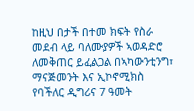ከዚህ በታች በተመ ክፍት የስራ መደብ ላይ ባለሙያዎች ኣወዳድሮ ለመቅጠር ይፈልጋል በኣካውንቲንግ፣ ማናጅመንት እና ኢኮኖሚክስ የባችለር ዲግሪና 7 ዓመት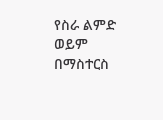የስራ ልምድ ወይም በማስተርስ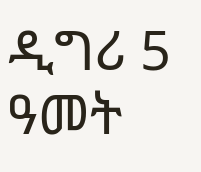ዲግሪ 5 ዓመት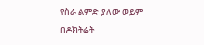የስራ ልምድ ያለው ወይም በዶክትሬት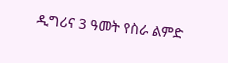ዲግሪና 3 ዓመት የስራ ልምድ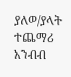ያለወ/ያላት
ተጨማሪ አንብብ